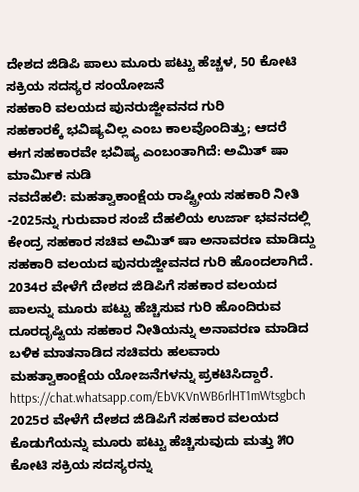ದೇಶದ ಜಿಡಿಪಿ ಪಾಲು ಮೂರು ಪಟ್ಟು ಹೆಚ್ಚಳ, 50 ಕೋಟಿ ಸಕ್ರಿಯ ಸದಸ್ಯರ ಸಂಯೋಜನೆ
ಸಹಕಾರಿ ವಲಯದ ಪುನರುಜ್ಜೀವನದ ಗುರಿ
ಸಹಕಾರಕ್ಕೆ ಭವಿಷ್ಯವಿಲ್ಲ ಎಂಬ ಕಾಲವೊಂದಿತ್ತು; ಆದರೆ ಈಗ ಸಹಕಾರವೇ ಭವಿಷ್ಯ ಎಂಬಂತಾಗಿದೆ: ಅಮಿತ್ ಷಾ ಮಾರ್ಮಿಕ ನುಡಿ
ನವದೆಹಲಿ: ಮಹತ್ವಾಕಾಂಕ್ಷೆಯ ರಾಷ್ಟ್ರೀಯ ಸಹಕಾರಿ ನೀತಿ -2025ನ್ನು ಗುರುವಾರ ಸಂಜೆ ದೆಹಲಿಯ ಉರ್ಜಾ ಭವನದಲ್ಲಿ ಕೇಂದ್ರ ಸಹಕಾರ ಸಚಿವ ಅಮಿತ್ ಷಾ ಅನಾವರಣ ಮಾಡಿದ್ದು ಸಹಕಾರಿ ವಲಯದ ಪುನರುಜ್ಜೀವನದ ಗುರಿ ಹೊಂದಲಾಗಿದೆ. 2034ರ ವೇಳೆಗೆ ದೇಶದ ಜಿಡಿಪಿಗೆ ಸಹಕಾರ ವಲಯದ ಪಾಲನ್ನು ಮೂರು ಪಟ್ಟು ಹೆಚ್ಚಿಸುವ ಗುರಿ ಹೊಂದಿರುವ ದೂರದೃಷ್ಟಿಯ ಸಹಕಾರ ನೀತಿಯನ್ನು ಅನಾವರಣ ಮಾಡಿದ ಬಳಿಕ ಮಾತನಾಡಿದ ಸಚಿವರು ಹಲವಾರು ಮಹತ್ವಾಕಾಂಕ್ಷೆಯ ಯೋಜನೆಗಳನ್ನು ಪ್ರಕಟಿಸಿದ್ದಾರೆ.
https://chat.whatsapp.com/EbVKVnWB6rlHT1mWtsgbch
2025ರ ವೇಳೆಗೆ ದೇಶದ ಜಿಡಿಪಿಗೆ ಸಹಕಾರ ವಲಯದ ಕೊಡುಗೆಯನ್ನು ಮೂರು ಪಟ್ಟು ಹೆಚ್ಚಿಸುವುದು ಮತ್ತು ೫೦ ಕೋಟಿ ಸಕ್ರಿಯ ಸದಸ್ಯರನ್ನು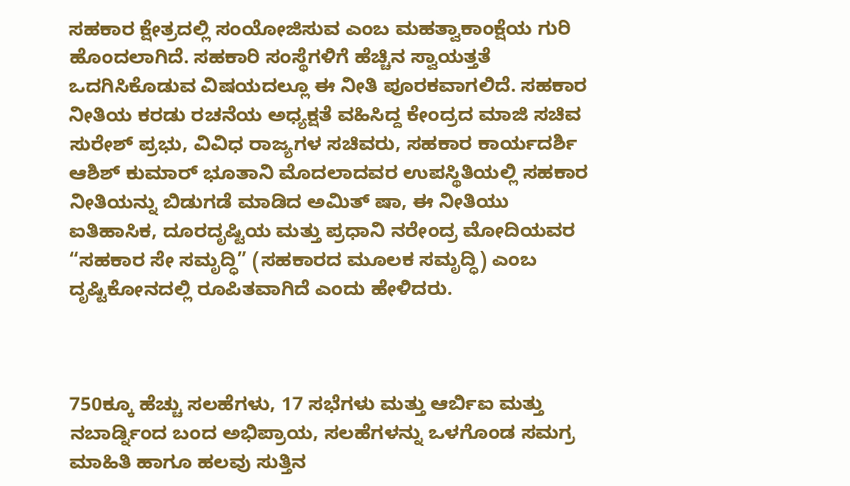ಸಹಕಾರ ಕ್ಷೇತ್ರದಲ್ಲಿ ಸಂಯೋಜಿಸುವ ಎಂಬ ಮಹತ್ವಾಕಾಂಕ್ಷೆಯ ಗುರಿ ಹೊಂದಲಾಗಿದೆ. ಸಹಕಾರಿ ಸಂಸ್ಥೆಗಳಿಗೆ ಹೆಚ್ಚಿನ ಸ್ವಾಯತ್ತತೆ ಒದಗಿಸಿಕೊಡುವ ವಿಷಯದಲ್ಲೂ ಈ ನೀತಿ ಪೂರಕವಾಗಲಿದೆ. ಸಹಕಾರ ನೀತಿಯ ಕರಡು ರಚನೆಯ ಅಧ್ಯಕ್ಷತೆ ವಹಿಸಿದ್ದ ಕೇಂದ್ರದ ಮಾಜಿ ಸಚಿವ ಸುರೇಶ್ ಪ್ರಭು, ವಿವಿಧ ರಾಜ್ಯಗಳ ಸಚಿವರು, ಸಹಕಾರ ಕಾರ್ಯದರ್ಶಿ ಆಶಿಶ್ ಕುಮಾರ್ ಭೂತಾನಿ ಮೊದಲಾದವರ ಉಪಸ್ಥಿತಿಯಲ್ಲಿ ಸಹಕಾರ ನೀತಿಯನ್ನು ಬಿಡುಗಡೆ ಮಾಡಿದ ಅಮಿತ್ ಷಾ, ಈ ನೀತಿಯು ಐತಿಹಾಸಿಕ, ದೂರದೃಷ್ಟಿಯ ಮತ್ತು ಪ್ರಧಾನಿ ನರೇಂದ್ರ ಮೋದಿಯವರ “ಸಹಕಾರ ಸೇ ಸಮೃದ್ಧಿ” (ಸಹಕಾರದ ಮೂಲಕ ಸಮೃದ್ಧಿ) ಎಂಬ ದೃಷ್ಟಿಕೋನದಲ್ಲಿ ರೂಪಿತವಾಗಿದೆ ಎಂದು ಹೇಳಿದರು.



750ಕ್ಕೂ ಹೆಚ್ಚು ಸಲಹೆಗಳು, 17 ಸಭೆಗಳು ಮತ್ತು ಆರ್ಬಿಐ ಮತ್ತು ನಬಾರ್ಡ್ನಿಂದ ಬಂದ ಅಭಿಪ್ರಾಯ, ಸಲಹೆಗಳನ್ನು ಒಳಗೊಂಡ ಸಮಗ್ರ ಮಾಹಿತಿ ಹಾಗೂ ಹಲವು ಸುತ್ತಿನ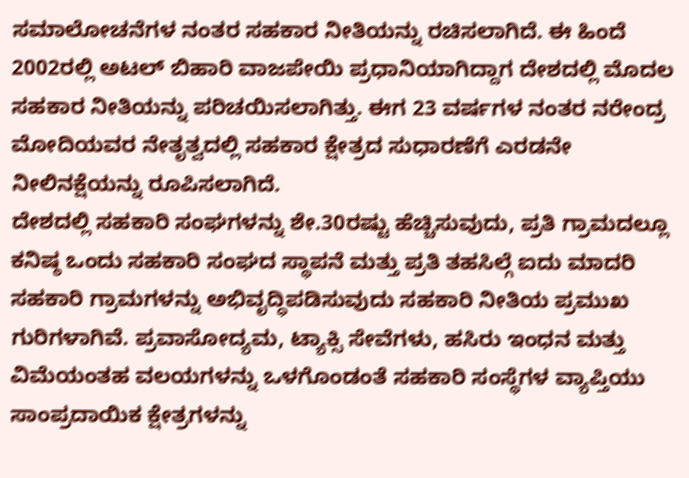ಸಮಾಲೋಚನೆಗಳ ನಂತರ ಸಹಕಾರ ನೀತಿಯನ್ನು ರಚಿಸಲಾಗಿದೆ. ಈ ಹಿಂದೆ 2002ರಲ್ಲಿ ಅಟಲ್ ಬಿಹಾರಿ ವಾಜಪೇಯಿ ಪ್ರಧಾನಿಯಾಗಿದ್ದಾಗ ದೇಶದಲ್ಲಿ ಮೊದಲ ಸಹಕಾರ ನೀತಿಯನ್ನು ಪರಿಚಯಿಸಲಾಗಿತ್ತು. ಈಗ 23 ವರ್ಷಗಳ ನಂತರ ನರೇಂದ್ರ ಮೋದಿಯವರ ನೇತೃತ್ವದಲ್ಲಿ ಸಹಕಾರ ಕ್ಷೇತ್ರದ ಸುಧಾರಣೆಗೆ ಎರಡನೇ ನೀಲಿನಕ್ಷೆಯನ್ನು ರೂಪಿಸಲಾಗಿದೆ.
ದೇಶದಲ್ಲಿ ಸಹಕಾರಿ ಸಂಘಗಳನ್ನು ಶೇ.30ರಷ್ಟು ಹೆಚ್ಚಿಸುವುದು, ಪ್ರತಿ ಗ್ರಾಮದಲ್ಲೂ ಕನಿಷ್ಠ ಒಂದು ಸಹಕಾರಿ ಸಂಘದ ಸ್ಥಾಪನೆ ಮತ್ತು ಪ್ರತಿ ತಹಸಿಲ್ಗೆ ಐದು ಮಾದರಿ ಸಹಕಾರಿ ಗ್ರಾಮಗಳನ್ನು ಅಭಿವೃದ್ಧಿಪಡಿಸುವುದು ಸಹಕಾರಿ ನೀತಿಯ ಪ್ರಮುಖ ಗುರಿಗಳಾಗಿವೆ. ಪ್ರವಾಸೋದ್ಯಮ, ಟ್ಯಾಕ್ಸಿ ಸೇವೆಗಳು, ಹಸಿರು ಇಂಧನ ಮತ್ತು ವಿಮೆಯಂತಹ ವಲಯಗಳನ್ನು ಒಳಗೊಂಡಂತೆ ಸಹಕಾರಿ ಸಂಸ್ಥೆಗಳ ವ್ಯಾಪ್ತಿಯು ಸಾಂಪ್ರದಾಯಿಕ ಕ್ಷೇತ್ರಗಳನ್ನು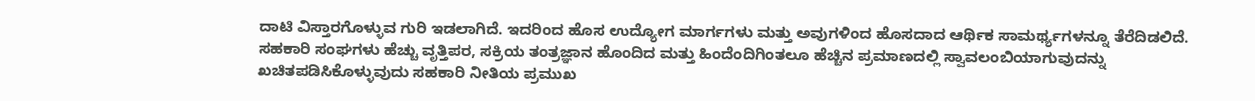ದಾಟಿ ವಿಸ್ತಾರಗೊಳ್ಳುವ ಗುರಿ ಇಡಲಾಗಿದೆ. ಇದರಿಂದ ಹೊಸ ಉದ್ಯೋಗ ಮಾರ್ಗಗಳು ಮತ್ತು ಅವುಗಳಿಂದ ಹೊಸದಾದ ಆರ್ಥಿಕ ಸಾಮರ್ಥ್ಯಗಳನ್ನೂ ತೆರೆದಿಡಲಿದೆ. ಸಹಕಾರಿ ಸಂಘಗಳು ಹೆಚ್ಚು ವೃತ್ತಿಪರ, ಸಕ್ರಿಯ ತಂತ್ರಜ್ಞಾನ ಹೊಂದಿದ ಮತ್ತು ಹಿಂದೆಂದಿಗಿಂತಲೂ ಹೆಚ್ಚಿನ ಪ್ರಮಾಣದಲ್ಲಿ ಸ್ವಾವಲಂಬಿಯಾಗುವುದನ್ನು ಖಚಿತಪಡಿಸಿಕೊಳ್ಳುವುದು ಸಹಕಾರಿ ನೀತಿಯ ಪ್ರಮುಖ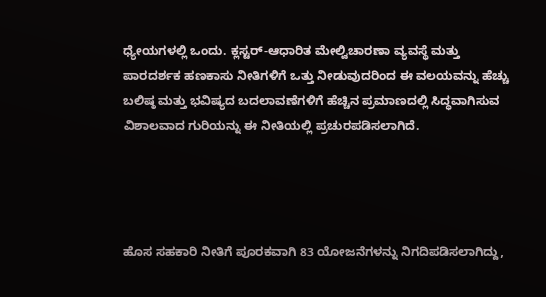ಧ್ಯೇಯಗಳಲ್ಲಿ ಒಂದು. ಕ್ಲಸ್ಟರ್-ಆಧಾರಿತ ಮೇಲ್ವಿಚಾರಣಾ ವ್ಯವಸ್ಥೆ ಮತ್ತು ಪಾರದರ್ಶಕ ಹಣಕಾಸು ನೀತಿಗಳಿಗೆ ಒತ್ತು ನೀಡುವುದರಿಂದ ಈ ವಲಯವನ್ನು ಹೆಚ್ಚು ಬಲಿಷ್ಠ ಮತ್ತು ಭವಿಷ್ಯದ ಬದಲಾವಣೆಗಳಿಗೆ ಹೆಚ್ಚಿನ ಪ್ರಮಾಣದಲ್ಲಿ ಸಿದ್ಧವಾಗಿಸುವ ವಿಶಾಲವಾದ ಗುರಿಯನ್ನು ಈ ನೀತಿಯಲ್ಲಿ ಪ್ರಚುರಪಡಿಸಲಾಗಿದೆ.




ಹೊಸ ಸಹಕಾರಿ ನೀತಿಗೆ ಪೂರಕವಾಗಿ 83 ಯೋಜನೆಗಳನ್ನು ನಿಗದಿಪಡಿಸಲಾಗಿದ್ದು,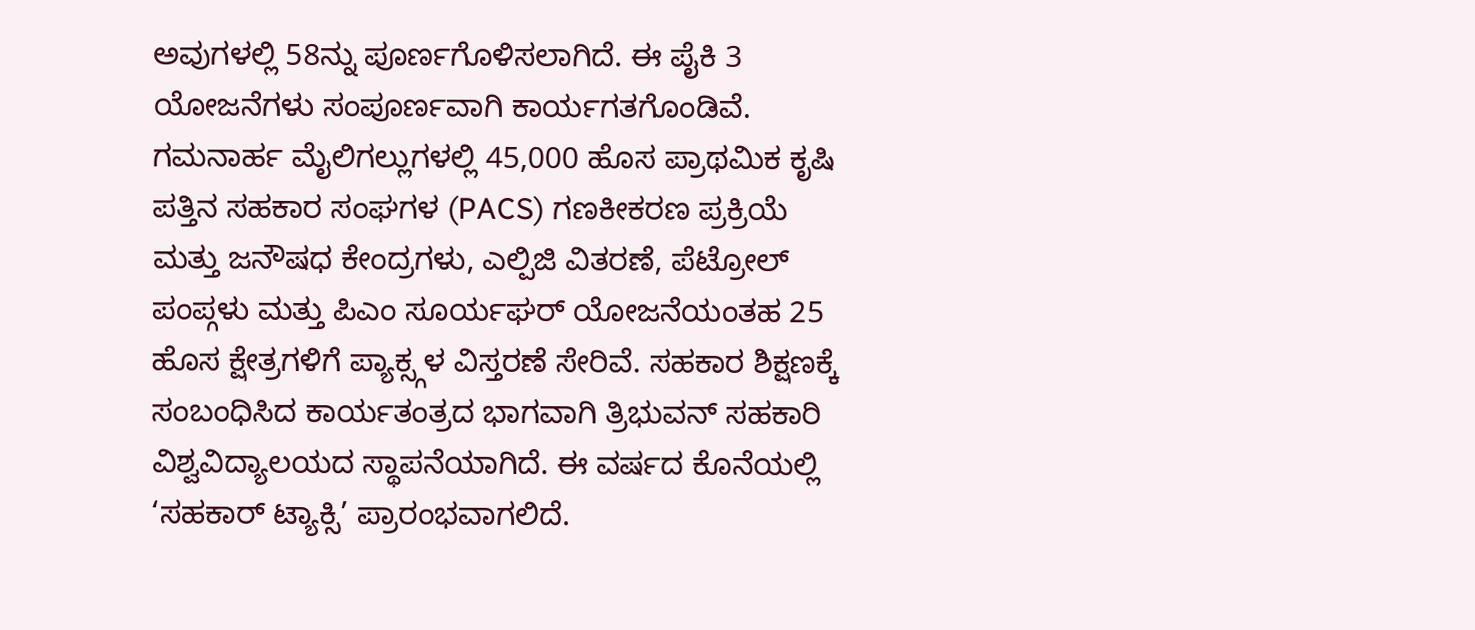ಅವುಗಳಲ್ಲಿ 58ನ್ನು ಪೂರ್ಣಗೊಳಿಸಲಾಗಿದೆ. ಈ ಪೈಕಿ 3 ಯೋಜನೆಗಳು ಸಂಪೂರ್ಣವಾಗಿ ಕಾರ್ಯಗತಗೊಂಡಿವೆ. ಗಮನಾರ್ಹ ಮೈಲಿಗಲ್ಲುಗಳಲ್ಲಿ 45,000 ಹೊಸ ಪ್ರಾಥಮಿಕ ಕೃಷಿ ಪತ್ತಿನ ಸಹಕಾರ ಸಂಘಗಳ (PACS) ಗಣಕೀಕರಣ ಪ್ರಕ್ರಿಯೆ ಮತ್ತು ಜನೌಷಧ ಕೇಂದ್ರಗಳು, ಎಲ್ಪಿಜಿ ವಿತರಣೆ, ಪೆಟ್ರೋಲ್ ಪಂಪ್ಗಳು ಮತ್ತು ಪಿಎಂ ಸೂರ್ಯಘರ್ ಯೋಜನೆಯಂತಹ 25 ಹೊಸ ಕ್ಷೇತ್ರಗಳಿಗೆ ಪ್ಯಾಕ್ಸ್ಗಳ ವಿಸ್ತರಣೆ ಸೇರಿವೆ. ಸಹಕಾರ ಶಿಕ್ಷಣಕ್ಕೆ ಸಂಬಂಧಿಸಿದ ಕಾರ್ಯತಂತ್ರದ ಭಾಗವಾಗಿ ತ್ರಿಭುವನ್ ಸಹಕಾರಿ ವಿಶ್ವವಿದ್ಯಾಲಯದ ಸ್ಥಾಪನೆಯಾಗಿದೆ. ಈ ವರ್ಷದ ಕೊನೆಯಲ್ಲಿ ‘ಸಹಕಾರ್ ಟ್ಯಾಕ್ಸಿ’ ಪ್ರಾರಂಭವಾಗಲಿದೆ.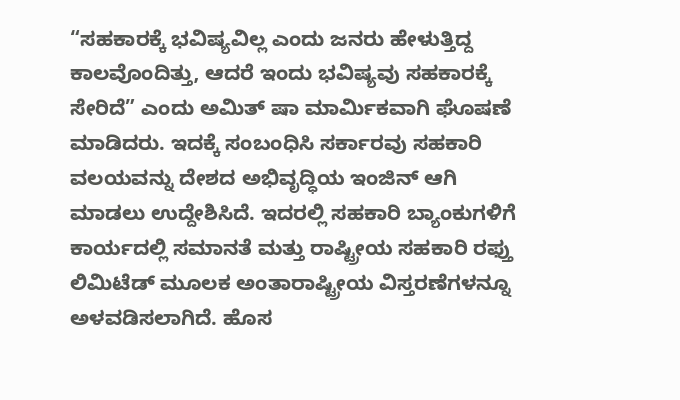“ಸಹಕಾರಕ್ಕೆ ಭವಿಷ್ಯವಿಲ್ಲ ಎಂದು ಜನರು ಹೇಳುತ್ತಿದ್ದ ಕಾಲವೊಂದಿತ್ತು, ಆದರೆ ಇಂದು ಭವಿಷ್ಯವು ಸಹಕಾರಕ್ಕೆ ಸೇರಿದೆ” ಎಂದು ಅಮಿತ್ ಷಾ ಮಾರ್ಮಿಕವಾಗಿ ಘೊಷಣೆ ಮಾಡಿದರು. ಇದಕ್ಕೆ ಸಂಬಂಧಿಸಿ ಸರ್ಕಾರವು ಸಹಕಾರಿ ವಲಯವನ್ನು ದೇಶದ ಅಭಿವೃದ್ಧಿಯ ಇಂಜಿನ್ ಆಗಿ ಮಾಡಲು ಉದ್ದೇಶಿಸಿದೆ. ಇದರಲ್ಲಿ ಸಹಕಾರಿ ಬ್ಯಾಂಕುಗಳಿಗೆ ಕಾರ್ಯದಲ್ಲಿ ಸಮಾನತೆ ಮತ್ತು ರಾಷ್ಟ್ರೀಯ ಸಹಕಾರಿ ರಫ್ತು ಲಿಮಿಟೆಡ್ ಮೂಲಕ ಅಂತಾರಾಷ್ಟ್ರೀಯ ವಿಸ್ತರಣೆಗಳನ್ನೂ ಅಳವಡಿಸಲಾಗಿದೆ. ಹೊಸ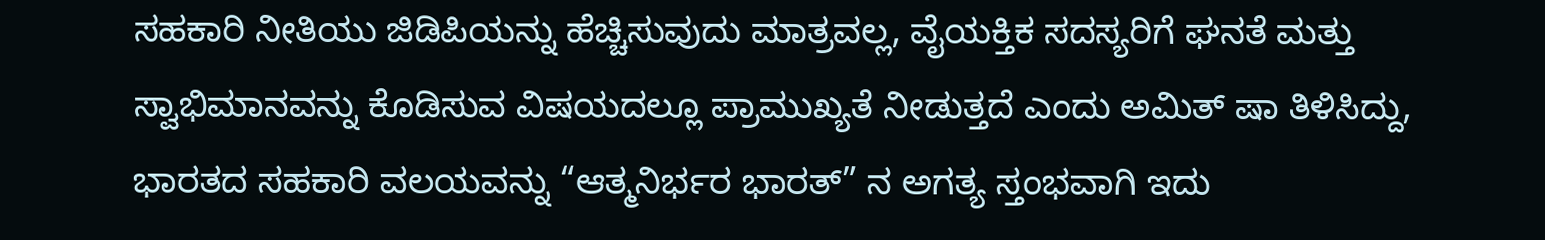ಸಹಕಾರಿ ನೀತಿಯು ಜಿಡಿಪಿಯನ್ನು ಹೆಚ್ಚಿಸುವುದು ಮಾತ್ರವಲ್ಲ, ವೈಯಕ್ತಿಕ ಸದಸ್ಯರಿಗೆ ಘನತೆ ಮತ್ತು ಸ್ವಾಭಿಮಾನವನ್ನು ಕೊಡಿಸುವ ವಿಷಯದಲ್ಲೂ ಪ್ರಾಮುಖ್ಯತೆ ನೀಡುತ್ತದೆ ಎಂದು ಅಮಿತ್ ಷಾ ತಿಳಿಸಿದ್ದು, ಭಾರತದ ಸಹಕಾರಿ ವಲಯವನ್ನು “ಆತ್ಮನಿರ್ಭರ ಭಾರತ್” ನ ಅಗತ್ಯ ಸ್ತಂಭವಾಗಿ ಇದು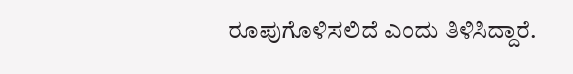ರೂಪುಗೊಳಿಸಲಿದೆ ಎಂದು ತಿಳಿಸಿದ್ದಾರೆ.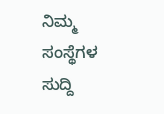ನಿಮ್ಮ ಸಂಸ್ಥೆಗಳ ಸುದ್ದಿ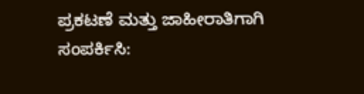ಪ್ರಕಟಣೆ ಮತ್ತು ಜಾಹೀರಾತಿಗಾಗಿ ಸಂಪರ್ಕಿಸಿ: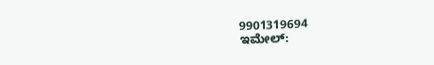9901319694
ಇಮೇಲ್: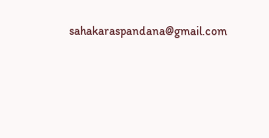sahakaraspandana@gmail.com